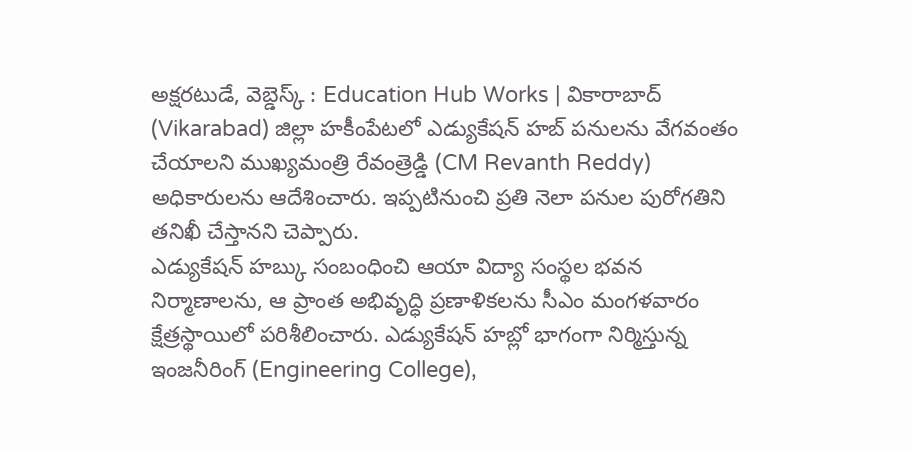అక్షరటుడే, వెబ్డెస్క్ : Education Hub Works | వికారాబాద్ (Vikarabad) జిల్లా హకీంపేటలో ఎడ్యుకేషన్ హబ్ పనులను వేగవంతం చేయాలని ముఖ్యమంత్రి రేవంత్రెడ్డి (CM Revanth Reddy) అధికారులను ఆదేశించారు. ఇప్పటినుంచి ప్రతి నెలా పనుల పురోగతిని తనిఖీ చేస్తానని చెప్పారు.
ఎడ్యుకేషన్ హబ్కు సంబంధించి ఆయా విద్యా సంస్థల భవన నిర్మాణాలను, ఆ ప్రాంత అభివృద్ధి ప్రణాళికలను సీఎం మంగళవారం క్షేత్రస్థాయిలో పరిశీలించారు. ఎడ్యుకేషన్ హబ్లో భాగంగా నిర్మిస్తున్న ఇంజనీరింగ్ (Engineering College),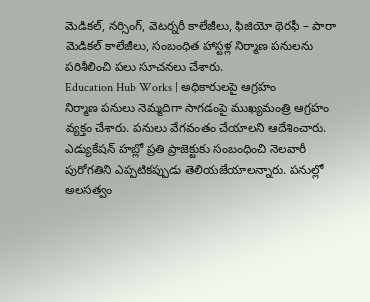మెడికల్, నర్సింగ్, వెటర్నరీ కాలేజీలు, ఫిజియో థెరఫీ – పారా మెడికల్ కాలేజీలు, సంబంధిత హాస్టళ్ల నిర్మాణ పనులను పరిశీలించి పలు సూచనలు చేశారు.
Education Hub Works | అధికారులపై ఆగ్రహం
నిర్మాణ పనులు నెమ్మదిగా సాగడంపై ముఖ్యమంత్రి ఆగ్రహం వ్యక్తం చేశారు. పనులు వేగవంతం చేయాలని ఆదేశించారు. ఎడ్యుకేషన్ హబ్లో ప్రతి ప్రాజెక్టుకు సంబంధించి నెలవారీ పురోగతిని ఎప్పటికప్పుడు తెలియజేయాలన్నారు. పనుల్లో అలసత్వం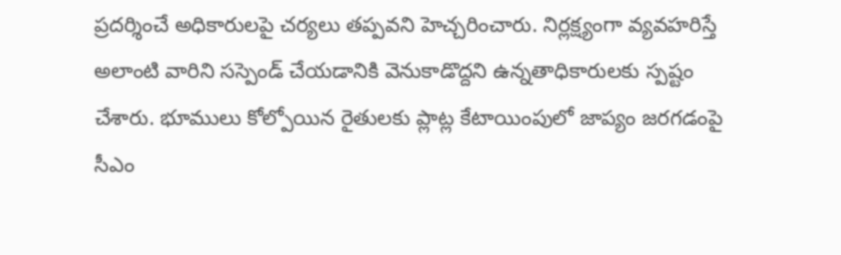ప్రదర్శించే అధికారులపై చర్యలు తప్పవని హెచ్చరించారు. నిర్లక్ష్యంగా వ్యవహరిస్తే అలాంటి వారిని సస్పెండ్ చేయడానికి వెనుకాడొద్దని ఉన్నతాధికారులకు స్పష్టం చేశారు. భూములు కోల్పోయిన రైతులకు ప్లాట్ల కేటాయింపులో జాప్యం జరగడంపై సీఎం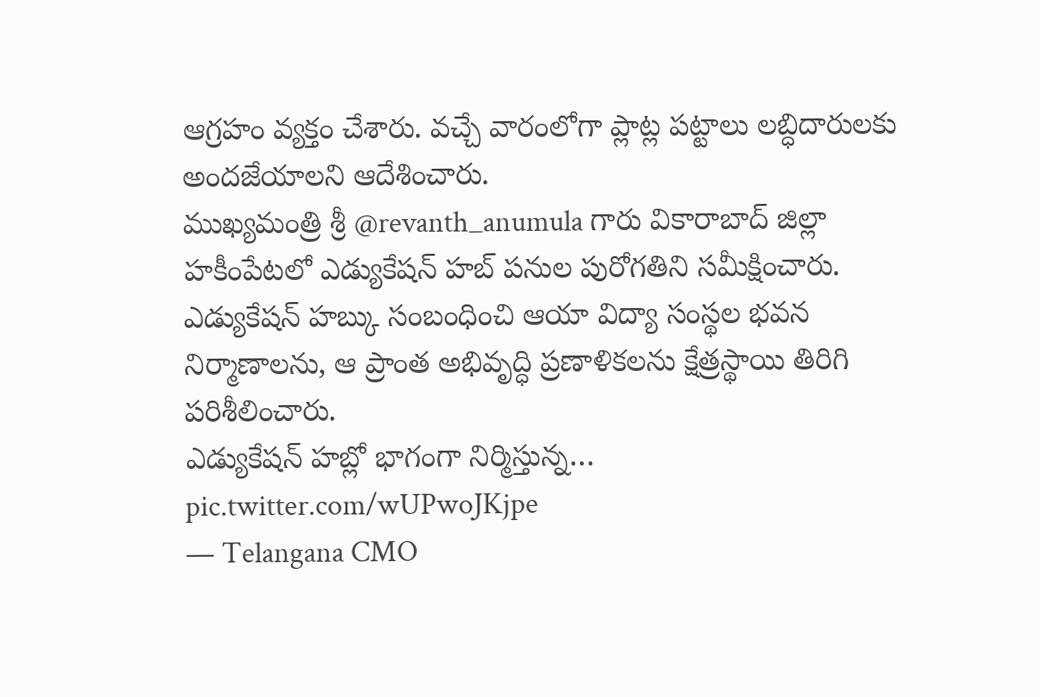ఆగ్రహం వ్యక్తం చేశారు. వచ్చే వారంలోగా ప్లాట్ల పట్టాలు లబ్ధిదారులకు అందజేయాలని ఆదేశించారు.
ముఖ్యమంత్రి శ్రీ @revanth_anumula గారు వికారాబాద్ జిల్లా హకీంపేటలో ఎడ్యుకేషన్ హబ్ పనుల పురోగతిని సమీక్షించారు. ఎడ్యుకేషన్ హబ్కు సంబంధించి ఆయా విద్యా సంస్థల భవన నిర్మాణాలను, ఆ ప్రాంత అభివృద్ధి ప్రణాళికలను క్షేత్రస్థాయి తిరిగి పరిశీలించారు.
ఎడ్యుకేషన్ హబ్లో భాగంగా నిర్మిస్తున్న… pic.twitter.com/wUPwoJKjpe
— Telangana CMO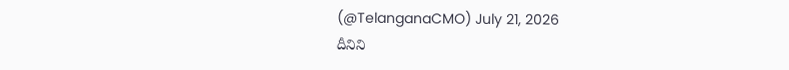(@TelanganaCMO) July 21, 2026
దీనిని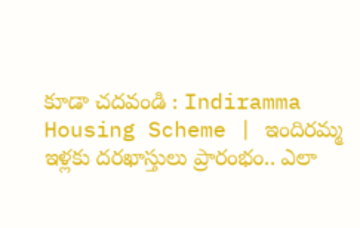కూడా చదవండి : Indiramma Housing Scheme | ఇందిరమ్మ ఇళ్లకు దరఖాస్తులు ప్రారంభం.. ఎలా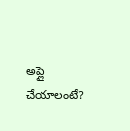అప్లై చేయాలంటే?